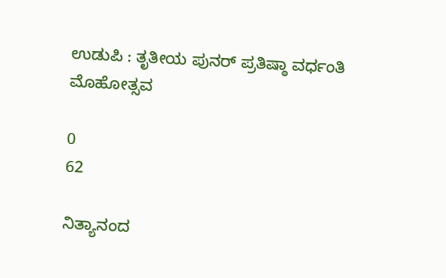ಉಡುಪಿ : ತೃತೀಯ ಪುನರ್ ಪ್ರತಿಷ್ಠಾ ವರ್ಧಂತಿ ಮೊಹೋತ್ಸವ

0
62

ನಿತ್ಯಾನಂದ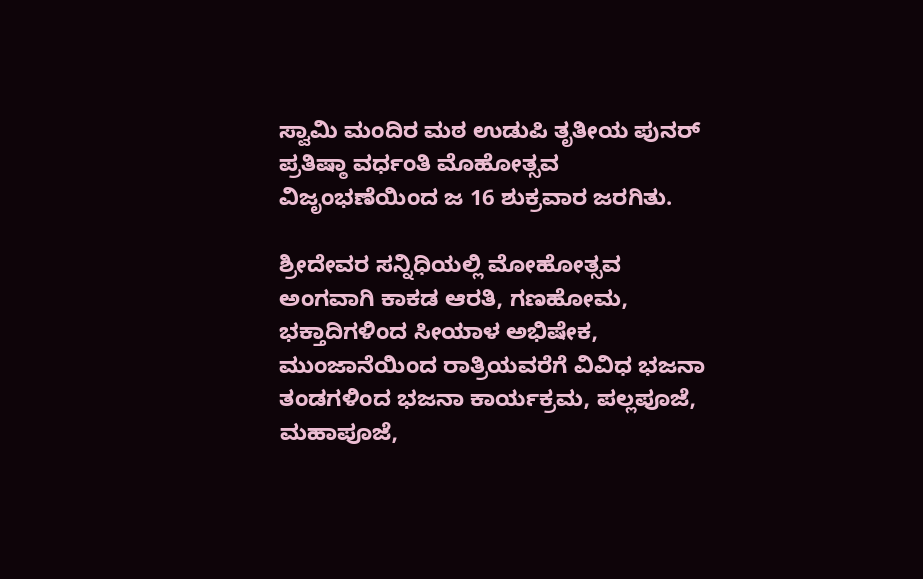ಸ್ವಾಮಿ ಮಂದಿರ ಮಠ ಉಡುಪಿ ತೃತೀಯ ಪುನರ್ ಪ್ರತಿಷ್ಠಾ ವರ್ಧಂತಿ ಮೊಹೋತ್ಸವ ವಿಜೃಂಭಣೆಯಿಂದ ಜ 16 ಶುಕ್ರವಾರ ಜರಗಿತು.

ಶ್ರೀದೇವರ ಸನ್ನಿಧಿಯಲ್ಲಿ ಮೋಹೋತ್ಸವ ಅಂಗವಾಗಿ ಕಾಕಡ ಆರತಿ, ಗಣಹೋಮ, ಭಕ್ತಾದಿಗಳಿಂದ ಸೀಯಾಳ ಅಭಿಷೇಕ, ಮುಂಜಾನೆಯಿಂದ ರಾತ್ರಿಯವರೆಗೆ ವಿವಿಧ ಭಜನಾ ತಂಡಗಳಿಂದ ಭಜನಾ ಕಾರ್ಯಕ್ರಮ, ಪಲ್ಲಪೂಜೆ, ಮಹಾಪೂಜೆ,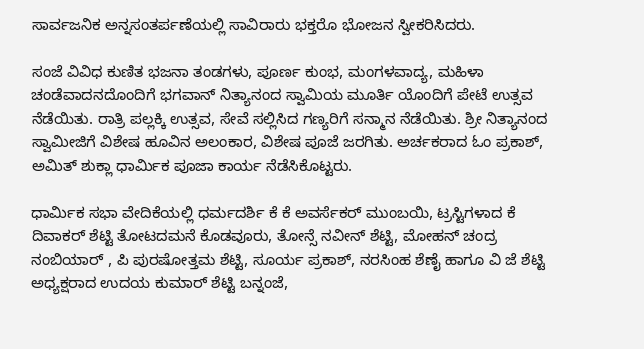ಸಾರ್ವಜನಿಕ ಅನ್ನಸಂತರ್ಪಣೆಯಲ್ಲಿ ಸಾವಿರಾರು ಭಕ್ತರೊ ಭೋಜನ ಸ್ವೀಕರಿಸಿದರು.

ಸಂಜೆ ವಿವಿಧ ಕುಣಿತ ಭಜನಾ ತಂಡಗಳು, ಪೂರ್ಣ ಕುಂಭ, ಮಂಗಳವಾದ್ಯ, ಮಹಿಳಾ ಚಂಡೆವಾದನದೊಂದಿಗೆ ಭಗವಾನ್ ನಿತ್ಯಾನಂದ ಸ್ವಾಮಿಯ ಮೂರ್ತಿ ಯೊಂದಿಗೆ ಪೇಟೆ ಉತ್ಸವ ನೆಡೆಯಿತು. ರಾತ್ರಿ ಪಲ್ಲಕ್ಕಿ ಉತ್ಸವ, ಸೇವೆ ಸಲ್ಲಿಸಿದ ಗಣ್ಯರಿಗೆ ಸನ್ಮಾನ ನೆಡೆಯಿತು. ಶ್ರೀ ನಿತ್ಯಾನಂದ ಸ್ವಾಮೀಜಿಗೆ ವಿಶೇಷ ಹೂವಿನ ಅಲಂಕಾರ, ವಿಶೇಷ ಪೂಜೆ ಜರಗಿತು. ಅರ್ಚಕರಾದ ಓಂ ಪ್ರಕಾಶ್, ಅಮಿತ್ ಶುಕ್ಲಾ ಧಾರ್ಮಿಕ ಪೂಜಾ ಕಾರ್ಯ ನೆಡೆಸಿಕೊಟ್ಟರು.

ಧಾರ್ಮಿಕ ಸಭಾ ವೇದಿಕೆಯಲ್ಲಿ ಧರ್ಮದರ್ಶಿ ಕೆ ಕೆ ಅವರ್ಸೆಕರ್ ಮುಂಬಯಿ, ಟ್ರಸ್ಟಿಗಳಾದ ಕೆ ದಿವಾಕರ್ ಶೆಟ್ಟಿ ತೋಟದಮನೆ ಕೊಡವೂರು, ತೋನ್ಸೆ ನವೀನ್ ಶೆಟ್ಟಿ, ಮೋಹನ್ ಚಂದ್ರ ನಂಬಿಯಾರ್ , ಪಿ ಪುರಷೋತ್ತಮ ಶೆಟ್ಟಿ, ಸೂರ್ಯ ಪ್ರಕಾಶ್, ನರಸಿಂಹ ಶೆಣೈ ಹಾಗೂ ವಿ ಜೆ ಶೆಟ್ಟಿ ಅಧ್ಯಕ್ಷರಾದ ಉದಯ ಕುಮಾರ್ ಶೆಟ್ಟಿ ಬನ್ನಂಜೆ,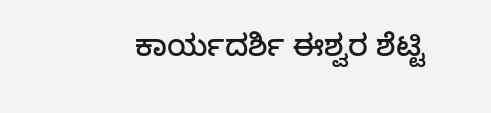ಕಾರ್ಯದರ್ಶಿ ಈಶ್ವರ ಶೆಟ್ಟಿ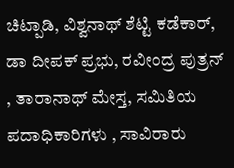ಚಿಟ್ಪಾಡಿ, ವಿಶ್ವನಾಥ್ ಶೆಟ್ಟಿ ಕಡೆಕಾರ್, ಡಾ ದೀಪಕ್ ಪ್ರಭು, ರವೀಂದ್ರ ಪುತ್ರನ್ , ತಾರಾನಾಥ್ ಮೇಸ್ತ, ಸಮಿತಿಯ ಪದಾಧಿಕಾರಿಗಳು , ಸಾವಿರಾರು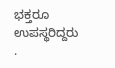ಭಕ್ತರೂ ಉಪಸ್ಥರಿದ್ದರು .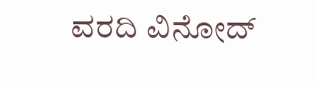ವರದಿ ವಿನೋದ್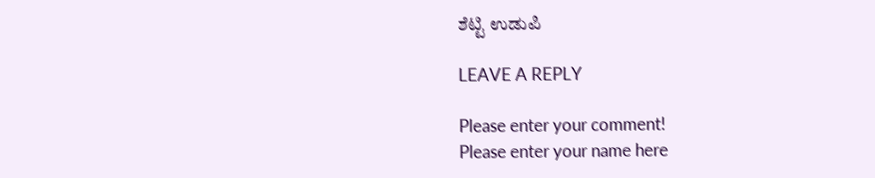ಶೆಟ್ಟಿ ಉಡುಪಿ

LEAVE A REPLY

Please enter your comment!
Please enter your name here